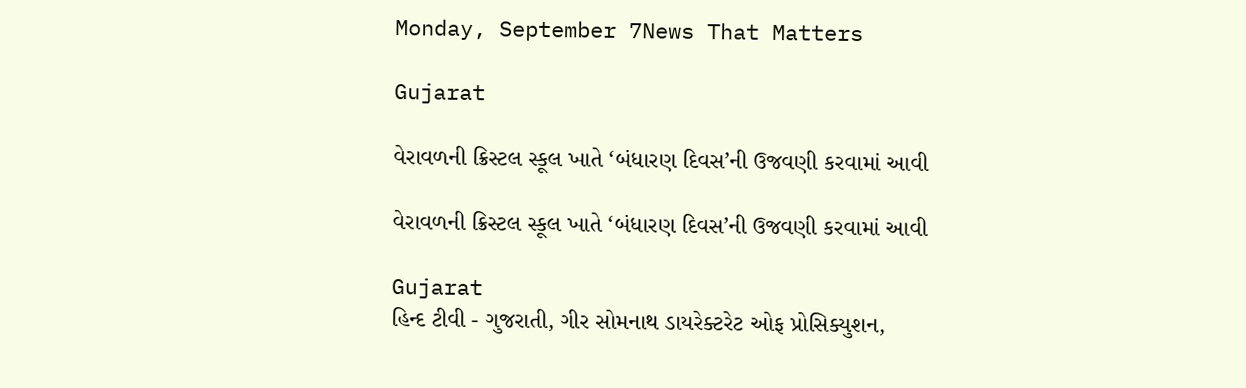Monday, September 7News That Matters

Gujarat

વેરાવળની ક્રિસ્ટલ સ્કૂલ ખાતે ‘બંધારણ દિવસ’ની ઉજવણી કરવામાં આવી

વેરાવળની ક્રિસ્ટલ સ્કૂલ ખાતે ‘બંધારણ દિવસ’ની ઉજવણી કરવામાં આવી

Gujarat
હિન્દ ટીવી - ગુજરાતી, ગીર સોમનાથ ડાયરેક્ટરેટ ઓફ પ્રોસિક્યુશન,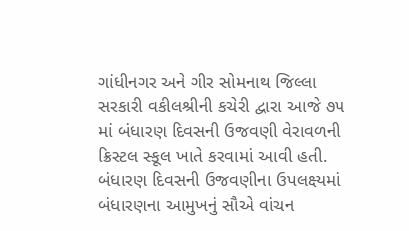ગાંધીનગર અને ગીર સોમનાથ જિલ્લા સરકારી વકીલશ્રીની કચેરી દ્વારા‌ આજે ૭૫ માં બંધારણ દિવસની ઉજવણી વેરાવળની ક્રિસ્ટલ સ્કૂલ ખાતે કરવામાં આવી હતી. બંધારણ દિવસની ઉજવણીના ઉપલક્ષ્યમાં બંધારણના આમુખનું સૌએ વાંચન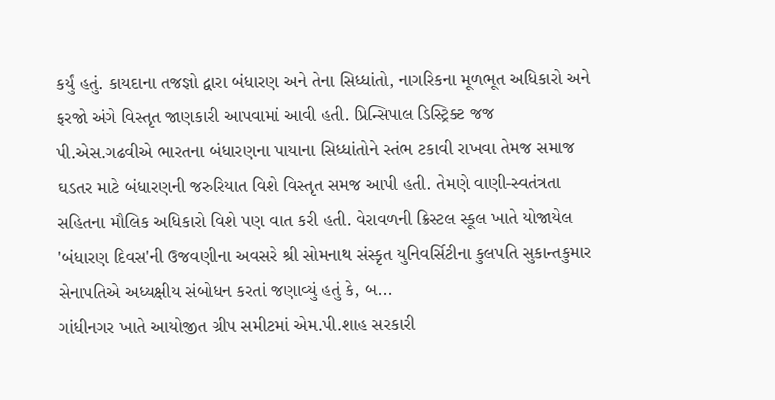કર્યું હતું. કાયદાના તજજ્ઞો દ્વારા બંધારણ અને તેના સિધ્ધાંતો, નાગરિકના મૂળભૂત અધિકારો અને ફરજો અંગે વિસ્તૃત જાણકારી આપવામાં આવી હતી. પ્રિન્સિપાલ ડિસ્ટ્રિક્ટ જજ પી.એસ.ગઢવીએ ભારતના બંધારણના પાયાના સિધ્ધાંતોને સ્તંભ ટકાવી રાખવા તેમજ સમાજ ઘડતર માટે બંધારણની જરુરિયાત વિશે વિસ્તૃત સમજ આપી હતી. તેમણે વાણી-સ્વતંત્રતા સહિતના મૌલિક અધિકારો વિશે પણ વાત કરી હતી. વેરાવળની ક્રિસ્ટલ સ્કૂલ ખાતે યોજાયેલ 'બંધારણ દિવસ'ની ઉજવણીના અવસરે શ્રી સોમનાથ સંસ્કૃત યુનિવર્સિટીના કુલપતિ સુકાન્તકુમાર સેનાપતિએ અધ્યક્ષીય સંબોધન કરતાં જણાવ્યું હતું કે, બ...
ગાંધીનગર ખાતે આયોજીત ગ્રીપ સમીટમાં એમ.પી.શાહ સરકારી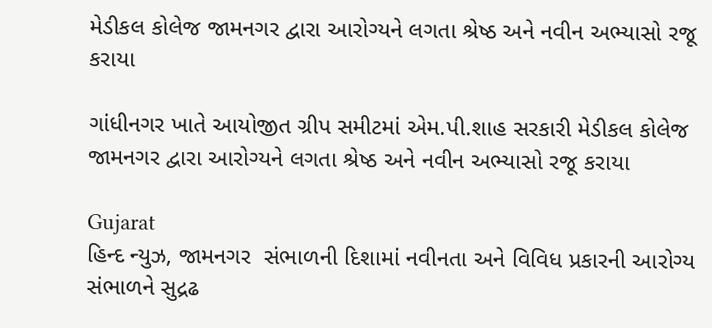મેડીકલ કોલેજ જામનગર દ્વારા આરોગ્યને લગતા શ્રેષ્ઠ અને નવીન અભ્યાસો રજૂ કરાયા

ગાંધીનગર ખાતે આયોજીત ગ્રીપ સમીટમાં એમ.પી.શાહ સરકારી મેડીકલ કોલેજ જામનગર દ્વારા આરોગ્યને લગતા શ્રેષ્ઠ અને નવીન અભ્યાસો રજૂ કરાયા

Gujarat
હિન્દ ન્યુઝ, જામનગર  સંભાળની દિશામાં નવીનતા અને વિવિધ પ્રકારની આરોગ્ય સંભાળને સુદ્રઢ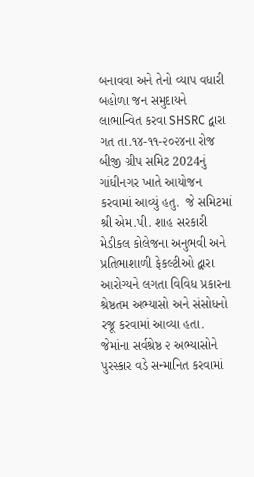બનાવવા અને તેનો વ્યાપ વધારી બહોળા જન સમુદાયને લાભાન્વિત કરવા SHSRC દ્વારા ગત તા.૧૪-૧૧-૨૦૨૪ના રોજ બીજી ગ્રીપ સમિટ 2024નું ગાંધીનગર ખાતે આયોજન કરવામાં આવ્યું હતુ.  જે સમિટમાં શ્રી એમ.પી. શાહ સરકારી મેડીકલ કોલેજના અનુભવી અને પ્રતિભાશાળી ફેકલ્ટીઓ દ્વારા આરોગ્યને લગતા વિવિધ પ્રકારના શ્રેષ્ઠતમ અભ્યાસો અને સંસોધનો રજૂ કરવામાં આવ્યા હતા. જેમાંના સર્વશ્રેષ્ઠ ૨ અભ્યાસોને પુરસ્કાર વડે સન્માનિત કરવામાં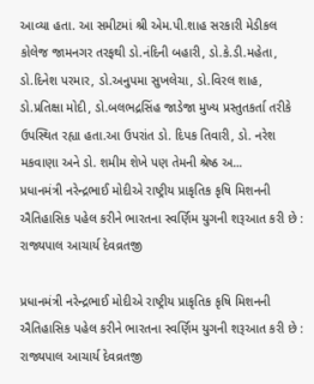આવ્યા હતા. આ સમીટમાં શ્રી એમ.પી.શાહ સરકારી મેડીકલ કોલેજ જામનગર તરફથી ડો.નંદિની બહારી, ડો.કે.ડી.મહેતા, ડો.દિનેશ પરમાર, ડો.અનુપમા સુખલેચા, ડો.વિરલ શાહ, ડો.પ્રતિક્ષા મોદી, ડો.બલભદ્રસિંહ જાડેજા મુખ્ય પ્રસ્તુતકર્તા તરીકે ઉપસ્થિત રહ્યા હતા.આ ઉપરાંત ડો. દિપક તિવારી, ડો. નરેશ મકવાણા અને ડો. શમીમ શેખે પણ તેમની શ્રેષ્ઠ અ...
પ્રધાનમંત્રી નરેન્દ્રભાઈ મોદીએ રાષ્ટ્રીય પ્રાકૃતિક કૃષિ મિશનની ઐતિહાસિક પહેલ કરીને ભારતના સ્વર્ણિમ યુગની શરૂઆત કરી છે :  રાજ્યપાલ આચાર્ય દેવવ્રતજી

પ્રધાનમંત્રી નરેન્દ્રભાઈ મોદીએ રાષ્ટ્રીય પ્રાકૃતિક કૃષિ મિશનની ઐતિહાસિક પહેલ કરીને ભારતના સ્વર્ણિમ યુગની શરૂઆત કરી છે : રાજ્યપાલ આચાર્ય દેવવ્રતજી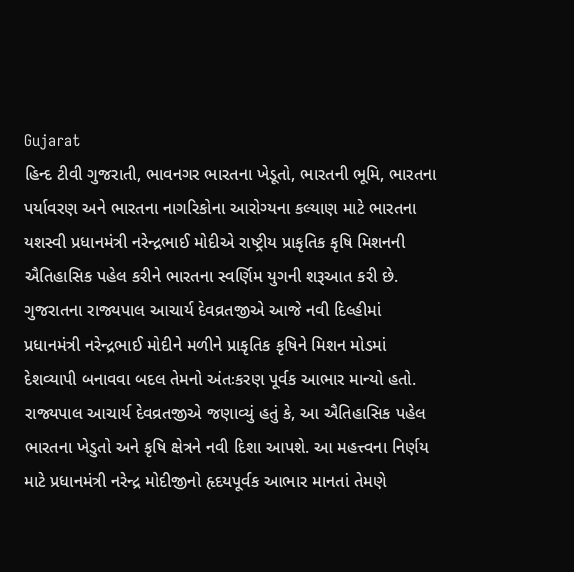Gujarat
હિન્દ ટીવી ગુજરાતી, ભાવનગર ભારતના ખેડૂતો, ભારતની ભૂમિ, ભારતના પર્યાવરણ અને ભારતના નાગરિકોના આરોગ્યના કલ્યાણ માટે ભારતના યશસ્વી પ્રધાનમંત્રી નરેન્દ્રભાઈ મોદીએ રાષ્ટ્રીય પ્રાકૃતિક કૃષિ મિશનની ઐતિહાસિક પહેલ કરીને ભારતના સ્વર્ણિમ યુગની શરૂઆત કરી છે. ગુજરાતના રાજ્યપાલ આચાર્ય દેવવ્રતજીએ આજે નવી દિલ્હીમાં પ્રધાનમંત્રી નરેન્દ્રભાઈ મોદીને મળીને પ્રાકૃતિક કૃષિને મિશન મોડમાં દેશવ્યાપી બનાવવા બદલ તેમનો અંતઃકરણ પૂર્વક આભાર માન્યો હતો. રાજ્યપાલ આચાર્ય દેવવ્રતજીએ જણાવ્યું હતું કે, આ ઐતિહાસિક પહેલ ભારતના ખેડુતો અને કૃષિ ક્ષેત્રને નવી દિશા આપશે. આ મહત્ત્વના નિર્ણય માટે પ્રધાનમંત્રી નરેન્દ્ર મોદીજીનો હૃદયપૂર્વક આભાર માનતાં તેમણે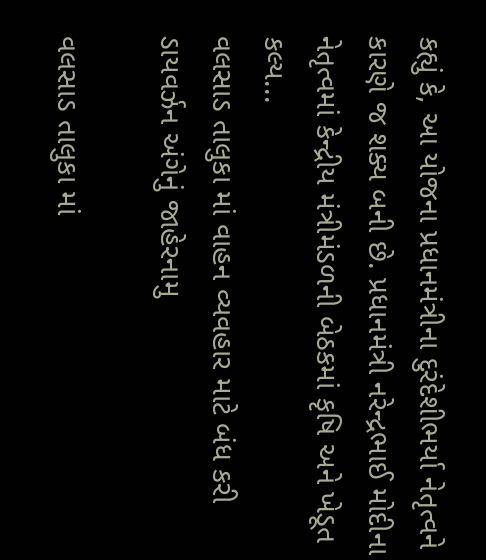કહ્યું કે, આ યોજના પ્રધાનમંત્રીના દુરંદેશીભર્યા નેતૃત્વને કારણે જ શક્ય બની છે. પ્રધાનમંત્રી નરેન્દ્રભાઈ મોદીના નેતૃત્વમાં કેન્દ્રીય મંત્રીમંડળની બેઠકમાં કૃષિ અને ખેડૂત કલ્ય...
વલસાડ તાલુકા માં વાહન વ્યવહાર માટે બંધ કરી ડાયવર્ઝન અંગેનું જાહેરનામુ

વલસાડ તાલુકા માં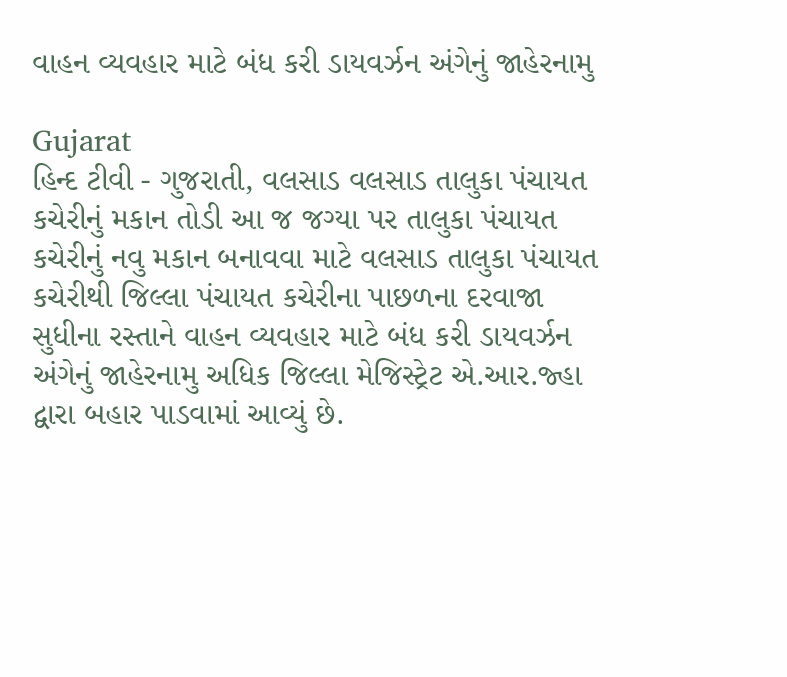વાહન વ્યવહાર માટે બંધ કરી ડાયવર્ઝન અંગેનું જાહેરનામુ

Gujarat
હિન્દ ટીવી - ગુજરાતી, વલસાડ વલસાડ તાલુકા પંચાયત કચેરીનું મકાન તોડી આ જ જગ્યા પર તાલુકા પંચાયત કચેરીનું નવુ મકાન બનાવવા માટે વલસાડ તાલુકા પંચાયત કચેરીથી જિલ્લા પંચાયત કચેરીના પાછળના દરવાજા સુધીના રસ્તાને વાહન વ્યવહાર માટે બંધ કરી ડાયવર્ઝન અંગેનું જાહેરનામુ અધિક જિલ્લા મેજિસ્ટ્રેટ એ.આર.જ્હા દ્વારા બહાર પાડવામાં આવ્યું છે.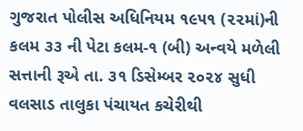ગુજરાત પોલીસ અધિનિયમ ૧૯૫૧ (૨૨માં)ની કલમ ૩૩ ની પેટા કલમ-૧ (બી) અન્વયે મળેલી સત્તાની રૂએ તા. ૩૧ ડિસેમ્બર ૨૦૨૪ સુધી વલસાડ તાલુકા પંચાયત કચેરીથી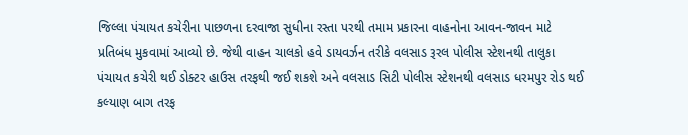જિલ્લા પંચાયત કચેરીના પાછળના દરવાજા સુધીના રસ્તા પરથી તમામ પ્રકારના વાહનોના આવન-જાવન માટે પ્રતિબંધ મુકવામાં આવ્યો છે. જેથી વાહન ચાલકો હવે ડાયવર્ઝન તરીકે વલસાડ રૂરલ પોલીસ સ્ટેશનથી તાલુકા પંચાયત કચેરી થઈ ડોક્ટર હાઉસ તરફથી જઈ શકશે અને વલસાડ સિટી પોલીસ સ્ટેશનથી વલસાડ ધરમપુર રોડ થઈ કલ્યાણ બાગ તરફ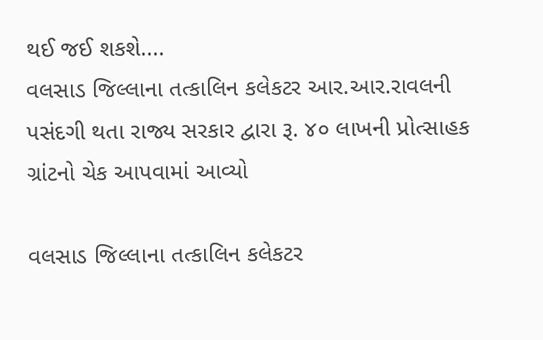થઈ જઈ શકશે....
વલસાડ જિલ્લાના તત્કાલિન કલેકટર આર.આર.રાવલની પસંદગી થતા રાજ્ય સરકાર દ્વારા રૂ. ૪૦ લાખની પ્રોત્સાહક ગ્રાંટનો ચેક આપવામાં આવ્યો

વલસાડ જિલ્લાના તત્કાલિન કલેકટર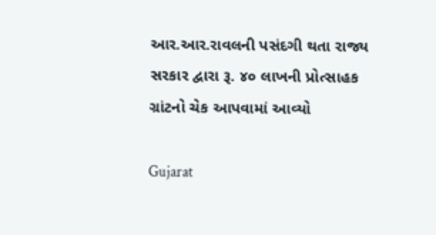આર.આર.રાવલની પસંદગી થતા રાજ્ય સરકાર દ્વારા રૂ. ૪૦ લાખની પ્રોત્સાહક ગ્રાંટનો ચેક આપવામાં આવ્યો

Gujarat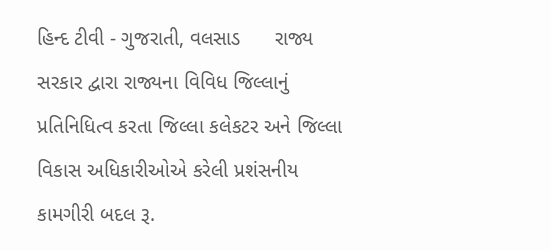હિન્દ ટીવી - ગુજરાતી, વલસાડ      રાજ્ય સરકાર દ્વારા રાજ્યના વિવિધ જિલ્લાનું પ્રતિનિધિત્વ કરતા જિલ્લા કલેકટર અને જિલ્લા વિકાસ અધિકારીઓએ કરેલી પ્રશંસનીય કામગીરી બદલ રૂ.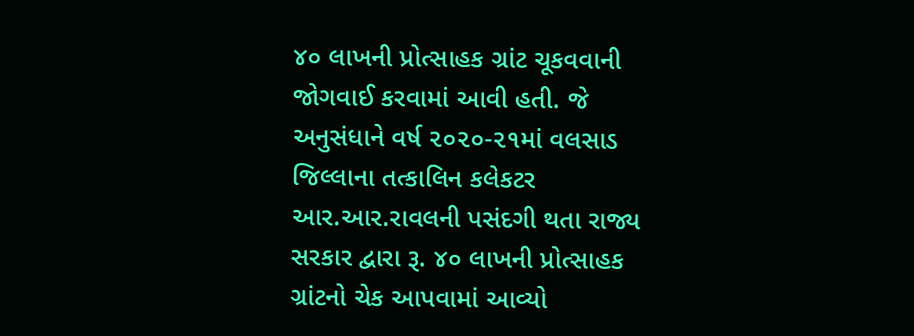૪૦ લાખની પ્રોત્સાહક ગ્રાંટ ચૂકવવાની જોગવાઈ કરવામાં આવી હતી. જે અનુસંધાને વર્ષ ૨૦૨૦-૨૧માં વલસાડ જિલ્લાના તત્કાલિન કલેકટર આર.આર.રાવલની પસંદગી થતા રાજ્ય સરકાર દ્વારા રૂ. ૪૦ લાખની પ્રોત્સાહક ગ્રાંટનો ચેક આપવામાં આવ્યો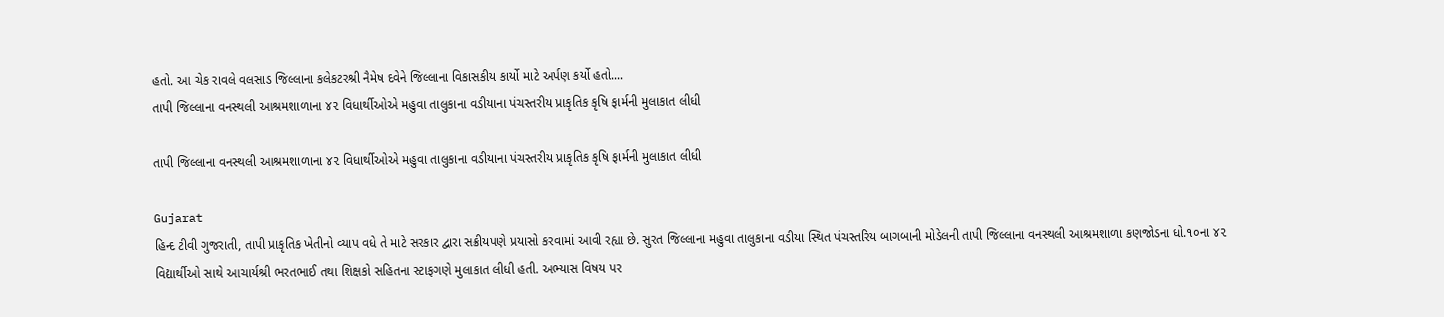હતો. આ ચેક રાવલે વલસાડ જિલ્લાના કલેકટરશ્રી નૈમેષ દવેને જિલ્લાના વિકાસકીય કાર્યો માટે અર્પણ કર્યો હતો....
તાપી જિલ્લાના વનસ્થલી આશ્રમશાળાના ૪૨ વિધાર્થીઓએ મહુવા તાલુકાના વડીયાના પંચસ્તરીય પ્રાકૃતિક કૃષિ ફાર્મની મુલાકાત લીધી

તાપી જિલ્લાના વનસ્થલી આશ્રમશાળાના ૪૨ વિધાર્થીઓએ મહુવા તાલુકાના વડીયાના પંચસ્તરીય પ્રાકૃતિક કૃષિ ફાર્મની મુલાકાત લીધી

Gujarat
હિન્દ ટીવી ગુજરાતી, તાપી પ્રાકૃતિક ખેતીનો વ્યાપ વધે તે માટે સરકાર દ્વારા સક્રીયપણે પ્રયાસો કરવામાં આવી રહ્યા છે. સુરત જિલ્લાના મહુવા તાલુકાના વડીયા સ્થિત પંચસ્તરિય બાગબાની મોડેલની તાપી જિલ્લાના વનસ્થલી આશ્રમશાળા કણજોડના ધો.૧૦ના ૪૨ વિદ્યાર્થીઓ સાથે આચાર્યશ્રી ભરતભાઈ તથા શિક્ષકો સહિતના સ્ટાફગણે મુલાકાત લીધી હતી. અભ્યાસ વિષય પર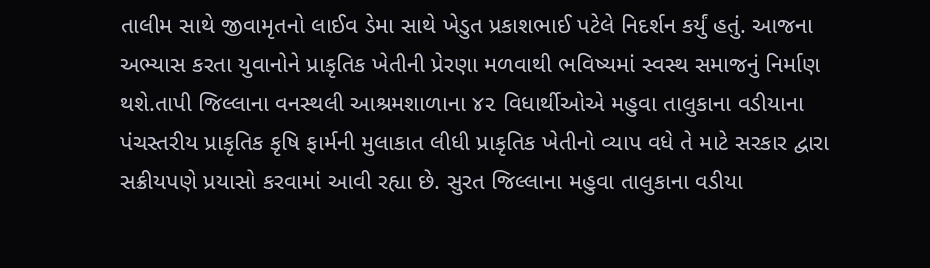તાલીમ સાથે જીવામૃતનો લાઈવ ડેમા સાથે ખેડુત પ્રકાશભાઈ પટેલે નિદર્શન કર્યું હતું. આજના અભ્યાસ કરતા યુવાનોને પ્રાકૃતિક ખેતીની પ્રેરણા મળવાથી ભવિષ્યમાં સ્વસ્થ સમાજનું નિર્માણ થશે.તાપી જિલ્લાના વનસ્થલી આશ્રમશાળાના ૪૨ વિધાર્થીઓએ મહુવા તાલુકાના વડીયાના પંચસ્તરીય પ્રાકૃતિક કૃષિ ફાર્મની મુલાકાત લીધી પ્રાકૃતિક ખેતીનો વ્યાપ વધે તે માટે સરકાર દ્વારા સક્રીયપણે પ્રયાસો કરવામાં આવી રહ્યા છે. સુરત જિલ્લાના મહુવા તાલુકાના વડીયા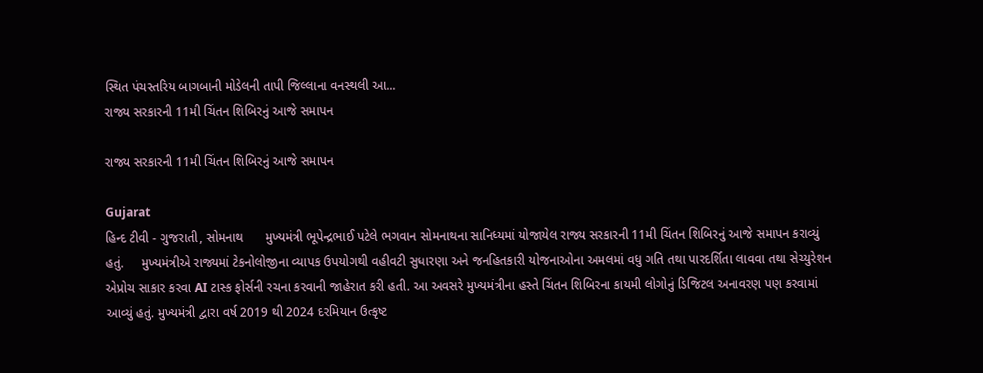સ્થિત પંચસ્તરિય બાગબાની મોડેલની તાપી જિલ્લાના વનસ્થલી આ...
રાજ્ય સરકારની 11મી ચિંતન શિબિરનું આજે સમાપન

રાજ્ય સરકારની 11મી ચિંતન શિબિરનું આજે સમાપન

Gujarat
હિન્દ ટીવી - ગુજરાતી, સોમનાથ      મુખ્યમંત્રી ભૂપેન્દ્રભાઈ પટેલે ભગવાન સોમનાથના સાનિધ્યમાં યોજાયેલ રાજ્ય સરકારની 11મી ચિંતન શિબિરનું આજે સમાપન કરાવ્યું હતું.     મુખ્યમંત્રીએ રાજ્યમાં ટેકનોલોજીના વ્યાપક ઉપયોગથી વહીવટી સુધારણા અને જનહિતકારી યોજનાઓના અમલમાં વધુ ગતિ તથા પારદર્શિતા લાવવા તથા સેચ્યુરેશન એપ્રોચ સાકાર કરવા AI ટાસ્ક ફોર્સની રચના કરવાની જાહેરાત કરી હતી. આ અવસરે મુખ્યમંત્રીના હસ્તે ચિંતન શિબિરના કાયમી લોગોનું ડિજિટલ અનાવરણ પણ કરવામાં આવ્યું હતું. મુખ્યમંત્રી દ્વારા વર્ષ 2019 થી 2024 દરમિયાન ઉત્કૃષ્ટ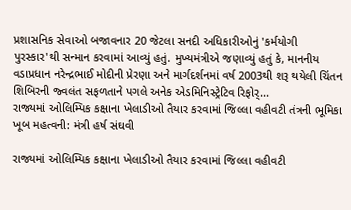પ્રશાસનિક સેવાઓ બજાવનાર 20 જેટલા સનદી અધિકારીઓનું 'કર્મયોગી પુરસ્કાર'થી સન્માન કરવામાં આવ્યું હતું. મુખ્યમંત્રીએ જણાવ્યું હતું કે, માનનીય વડાપ્રધાન નરેન્દ્રભાઈ મોદીની પ્રેરણા અને માર્ગદર્શનમાં વર્ષ 2003થી શરૂ થયેલી ચિંતન શિબિરની જ્વલંત સફળતાને પગલે અનેક એડમિનિસ્ટ્રેટિવ રિફોર્...
રાજ્યમાં ઓલિમ્પિક કક્ષાના ખેલાડીઓ તૈયાર કરવામાં જિલ્લા વહીવટી તંત્રની ભૂમિકા ખૂબ મહત્વની: મંત્રી હર્ષ સંઘવી

રાજ્યમાં ઓલિમ્પિક કક્ષાના ખેલાડીઓ તૈયાર કરવામાં જિલ્લા વહીવટી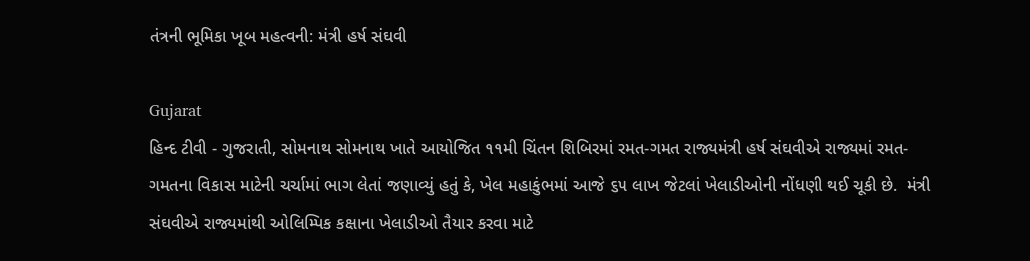તંત્રની ભૂમિકા ખૂબ મહત્વની: મંત્રી હર્ષ સંઘવી

Gujarat
હિન્દ ટીવી - ગુજરાતી, સોમનાથ સોમનાથ ખાતે આયોજિત ૧૧મી ચિંતન શિબિરમાં રમત-ગમત રાજ્યમંત્રી હર્ષ સંઘવીએ રાજ્યમાં રમત-ગમતના વિકાસ માટેની ચર્ચામાં ભાગ લેતાં જણાવ્યું હતું કે, ખેલ મહાકુંભમાં આજે ૬૫ લાખ જેટલાં ખેલાડીઓની નોંધણી થઈ ચૂકી છે.  મંત્રી સંઘવીએ રાજ્યમાંથી ઓલિમ્પિક કક્ષાના ખેલાડીઓ તૈયાર કરવા માટે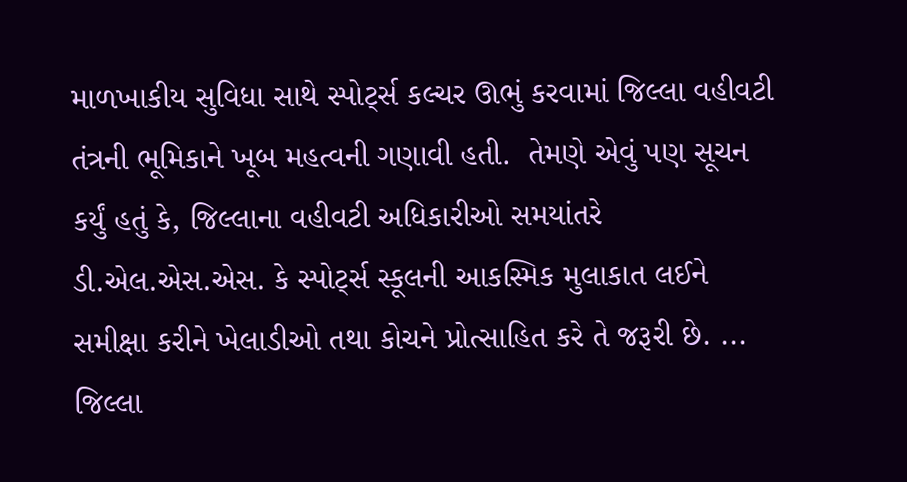માળખાકીય સુવિધા સાથે સ્પોર્ટ્સ કલ્ચર ઊભું કરવામાં જિલ્લા વહીવટી તંત્રની ભૂમિકાને ખૂબ મહત્વની ગણાવી હતી.  તેમણે એવું પણ સૂચન કર્યું હતું કે, જિલ્લાના વહીવટી અધિકારીઓ સમયાંતરે ડી.એલ.એસ.એસ. કે સ્પોર્ટ્સ સ્કૂલની આકસ્મિક મુલાકાત લઈને સમીક્ષા કરીને ખેલાડીઓ તથા કોચને પ્રોત્સાહિત કરે તે જરૂરી છે. ...
જિલ્લા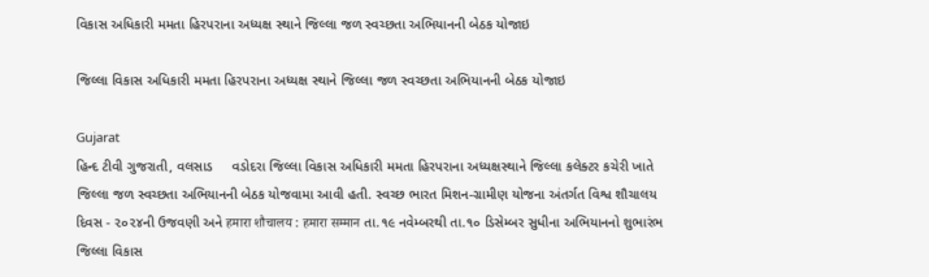વિકાસ અધિકારી મમતા હિરપરાના અધ્યક્ષ સ્થાને જિલ્લા જળ સ્વચ્છતા અભિયાનની બેઠક યોજાઇ

જિલ્લા વિકાસ અધિકારી મમતા હિરપરાના અધ્યક્ષ સ્થાને જિલ્લા જળ સ્વચ્છતા અભિયાનની બેઠક યોજાઇ

Gujarat
હિન્દ ટીવી ગુજરાતી, વલસાડ     વડોદરા જિલ્લા વિકાસ અધિકારી મમતા હિરપરાના અધ્યક્ષસ્થાને જિલ્લા કલેક્ટર કચેરી ખાતે જિલ્લા જળ સ્વચ્છતા અભિયાનની બેઠક યોજવામા આવી હતી. સ્વચ્છ ભારત મિશન-ગ્રામીણ યોજના અંતર્ગત વિશ્વ શૌચાલય દિવસ - ૨૦૨૪ની ઉજવણી અને हमारा शौचालय : हमारा सम्मान તા.૧૯ નવેમ્બરથી તા.૧૦ ડિસેમ્બર સુધીના અભિયાનનો શુભારંભ જિલ્લા વિકાસ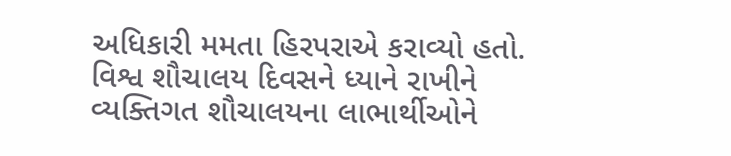અધિકારી મમતા હિરપરાએ કરાવ્યો હતો. વિશ્વ શૌચાલય દિવસને ધ્યાને રાખીને વ્યક્તિગત શૌચાલયના લાભાર્થીઓને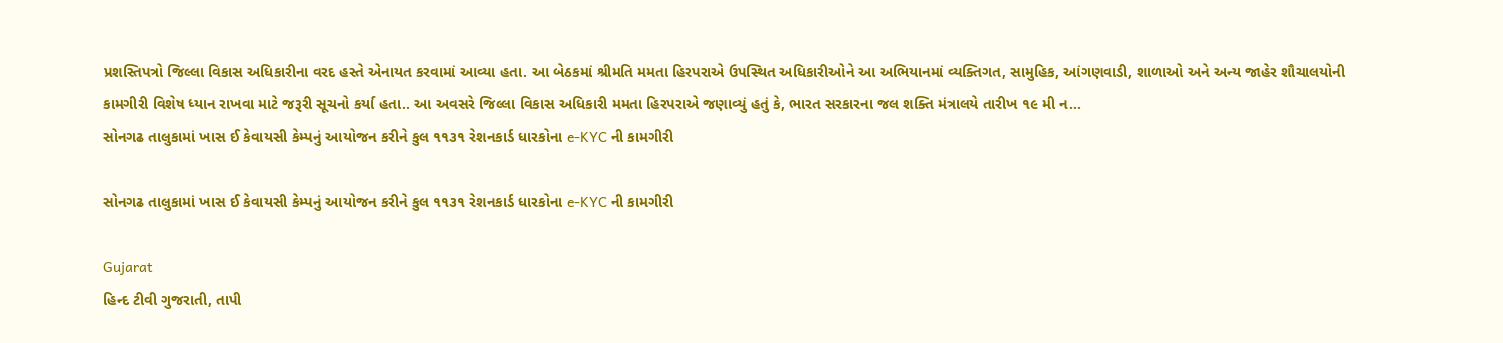પ્રશસ્તિપત્રો જિલ્લા વિકાસ અધિકારીના વરદ હસ્તે એનાયત કરવામાં આવ્યા હતા. આ બેઠકમાં શ્રીમતિ મમતા હિરપરાએ ઉપસ્થિત અધિકારીઓને આ અભિયાનમાં વ્યક્તિગત, સામુહિક, આંગણવાડી, શાળાઓ અને અન્ય જાહેર શૌચાલયોની કામગીરી વિશેષ ધ્યાન રાખવા માટે જરૂરી સૂચનો કર્યા હતા.. આ અવસરે જિલ્લા વિકાસ અધિકારી મમતા હિરપરાએ જણાવ્યું હતું કે, ભારત સરકારના જલ શક્તિ મંત્રાલયે તારીખ ૧૯ મી ન...
સોનગઢ તાલુકામાં ખાસ ઈ કેવાયસી કેમ્પનું આયોજન કરીને કુલ ૧૧૩૧ રેશનકાર્ડ ધારકોના e-KYC ની કામગીરી

સોનગઢ તાલુકામાં ખાસ ઈ કેવાયસી કેમ્પનું આયોજન કરીને કુલ ૧૧૩૧ રેશનકાર્ડ ધારકોના e-KYC ની કામગીરી

Gujarat
હિન્દ ટીવી ગુજરાતી, તાપી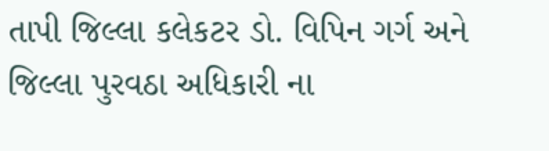તાપી જિલ્લા કલેકટર ડો. વિપિન ગર્ગ અને જિલ્લા પુરવઠા અધિકારી ના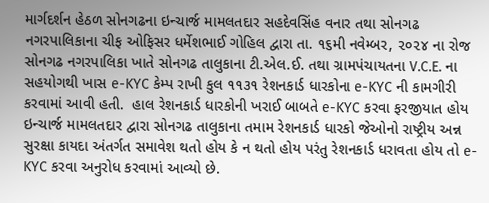માર્ગદર્શન હેઠળ સોનગઢના ઇન્ચાર્જ મામલતદાર સહદેવસિંહ વનાર તથા સોનગઢ નગરપાલિકાના ચીફ ઓફિસર ધર્મેશભાઈ ગોહિલ દ્વારા તા. ૧૬મી નવેમ્બર, ૨૦૨૪ ના રોજ સોનગઢ નગરપાલિકા ખાતે સોનગઢ તાલુકાના ટી.એલ.ઈ. તથા ગ્રામપંચાયતના V.C.E. ના સહયોગથી ખાસ e-KYC કેમ્પ રાખી કુલ ૧૧૩૧ રેશનકાર્ડ ધારકોના e-KYC ની કામગીરી કરવામાં આવી હતી.  હાલ રેશનકાર્ડ ધારકોની ખરાઈ બાબતે e-KYC કરવા ફરજીયાત હોય ઇન્ચાર્જ મામલતદાર દ્વારા સોનગઢ તાલુકાના તમામ રેશનકાર્ડ ધારકો જેઓનો રાષ્ટ્રીય અન્ન સુરક્ષા કાયદા અંતર્ગત સમાવેશ થતો હોય કે ન થતો હોય પરંતુ રેશનકાર્ડ ધરાવતા હોય તો e-KYC કરવા અનુરોધ કરવામાં આવ્યો છે.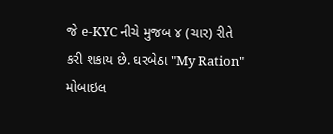જે e-KYC નીચે મુજબ ૪ (ચાર) રીતે કરી શકાય છે. ઘરબેઠા "My Ration" મોબાઇલ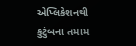એપ્લિકેશનથી કુટુંબના તમામ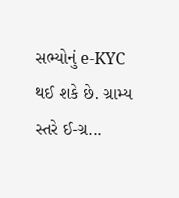સભ્યોનું e-KYC થઈ શકે છે. ગ્રામ્ય સ્તરે ઈ-ગ્ર...